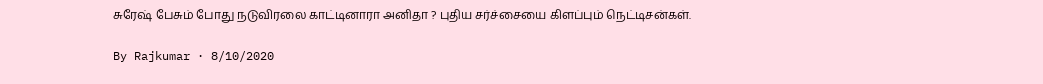சுரேஷ் பேசும் போது நடுவிரலை காட்டினாரா அனிதா ? புதிய சர்ச்சையை கிளப்பும் நெட்டிசன்கள்.

By Rajkumar · 8/10/2020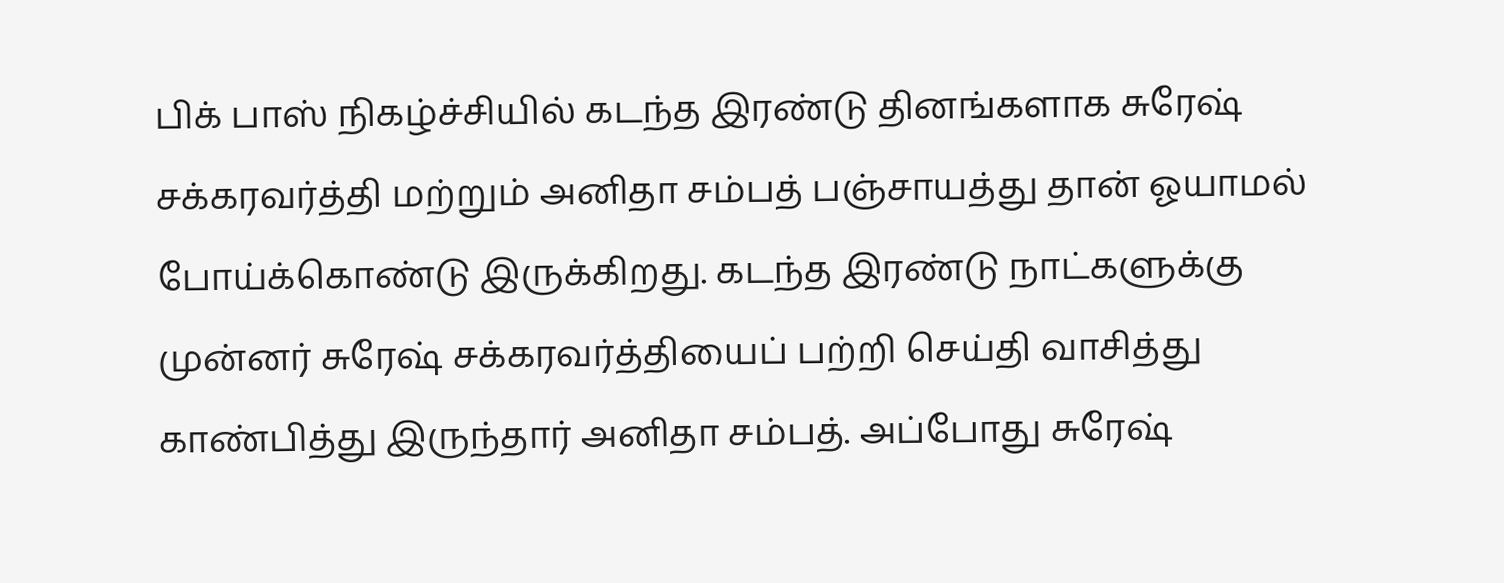பிக் பாஸ் நிகழ்ச்சியில் கடந்த இரண்டு தினங்களாக சுரேஷ் சக்கரவர்த்தி மற்றும் அனிதா சம்பத் பஞ்சாயத்து தான் ஓயாமல் போய்க்கொண்டு இருக்கிறது. கடந்த இரண்டு நாட்களுக்கு முன்னர் சுரேஷ் சக்கரவர்த்தியைப் பற்றி செய்தி வாசித்து காண்பித்து இருந்தார் அனிதா சம்பத். அப்போது சுரேஷ்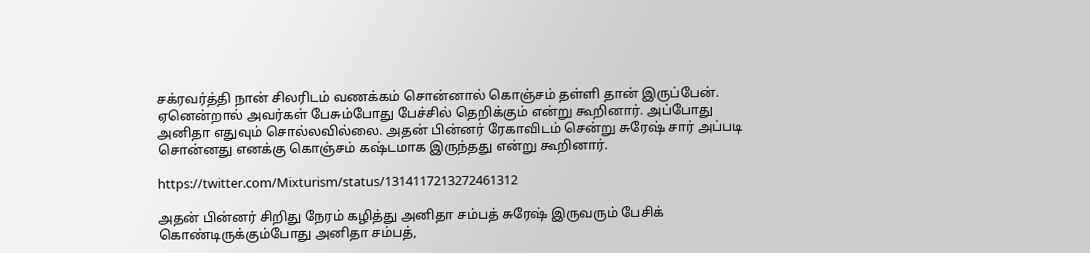சக்ரவர்த்தி நான் சிலரிடம் வணக்கம் சொன்னால் கொஞ்சம் தள்ளி தான் இருப்பேன். ஏனென்றால் அவர்கள் பேசும்போது பேச்சில் தெறிக்கும் என்று கூறினார். அப்போது அனிதா எதுவும் சொல்லவில்லை. அதன் பின்னர் ரேகாவிடம் சென்று சுரேஷ் சார் அப்படி சொன்னது எனக்கு கொஞ்சம் கஷ்டமாக இருந்தது என்று கூறினார்.

https://twitter.com/Mixturism/status/1314117213272461312

அதன் பின்னர் சிறிது நேரம் கழித்து அனிதா சம்பத் சுரேஷ் இருவரும் பேசிக் கொண்டிருக்கும்போது அனிதா சம்பத்,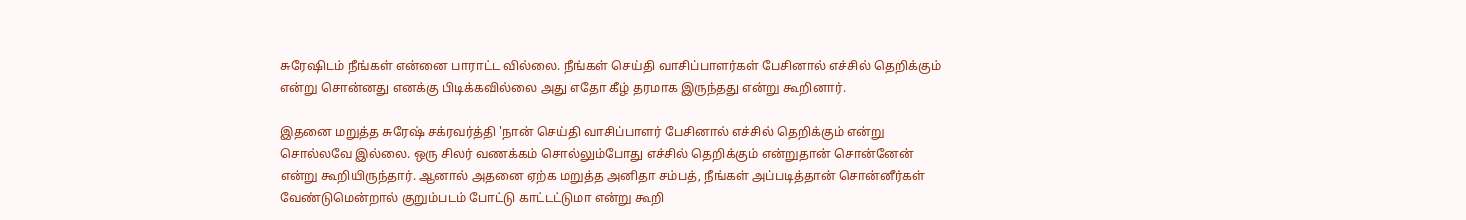சுரேஷிடம் நீங்கள் என்னை பாராட்ட வில்லை. நீங்கள் செய்தி வாசிப்பாளர்கள் பேசினால் எச்சில் தெறிக்கும் என்று சொன்னது எனக்கு பிடிக்கவில்லை அது எதோ கீழ் தரமாக இருந்தது என்று கூறினார்.

இதனை மறுத்த சுரேஷ் சக்ரவர்த்தி 'நான் செய்தி வாசிப்பாளர் பேசினால் எச்சில் தெறிக்கும் என்று சொல்லவே இல்லை. ஒரு சிலர் வணக்கம் சொல்லும்போது எச்சில் தெறிக்கும் என்றுதான் சொன்னேன் என்று கூறியிருந்தார். ஆனால் அதனை ஏற்க மறுத்த அனிதா சம்பத், நீங்கள் அப்படித்தான் சொன்னீர்கள் வேண்டுமென்றால் குறும்படம் போட்டு காட்டட்டுமா என்று கூறி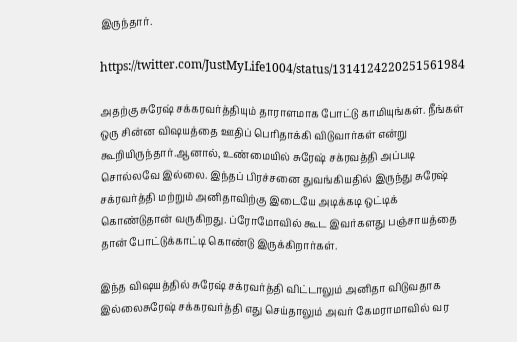இருந்தார்.

https://twitter.com/JustMyLife1004/status/1314124220251561984

அதற்கு சுரேஷ் சக்கரவர்த்தியும் தாராளமாக போட்டு காமியுங்கள். நீங்கள் ஒரு சின்ன விஷயத்தை ஊதிப் பெரிதாக்கி விடுவார்கள் என்று கூறியிருந்தார்.ஆனால், உண்மையில் சுரேஷ் சக்ரவத்தி அப்படி சொல்லவே இல்லை. இந்தப் பிரச்சனை துவங்கியதில் இருந்து சுரேஷ் சக்ரவர்த்தி மற்றும் அனிதாவிற்கு இடையே அடிக்கடி ஒட்டிக் கொண்டுதான் வருகிறது. ப்ரோமோவில் கூட இவர்களது பஞ்சாயத்தை தான் போட்டுக்காட்டி கொண்டு இருக்கிறார்கள்.

இந்த விஷயத்தில் சுரேஷ் சக்ரவர்த்தி விட்டாலும் அனிதா விடுவதாக இல்லைசுரேஷ் சக்கரவர்த்தி எது செய்தாலும் அவர் கேமராமாவில் வர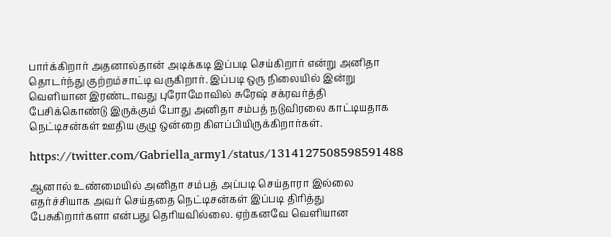பார்க்கிறார் அதனால்தான் அடிக்கடி இப்படி செய்கிறார் என்று அனிதா தொடர்ந்து குற்றம்சாட்டி வருகிறார். இப்படி ஒரு நிலையில் இன்று வெளியான இரண்டாவது புரோமோவில் சுரேஷ் சக்ரவர்த்தி பேசிக்கொண்டு இருக்கும் போது அனிதா சம்பத் நடுவிரலை காட்டியதாக நெட்டிசன்கள் ஊதிய குழு ஒன்றை கிளப்பியிருக்கிறார்கள்.

https://twitter.com/Gabriella_army1/status/1314127508598591488

ஆனால் உண்மையில் அனிதா சம்பத் அப்படி செய்தாரா இல்லை எதர்ச்சியாக அவர் செய்ததை நெட்டிசன்கள் இப்படி திரித்து பேசுகிறார்களா என்பது தெரியவில்லை. ஏற்கனவே வெளியான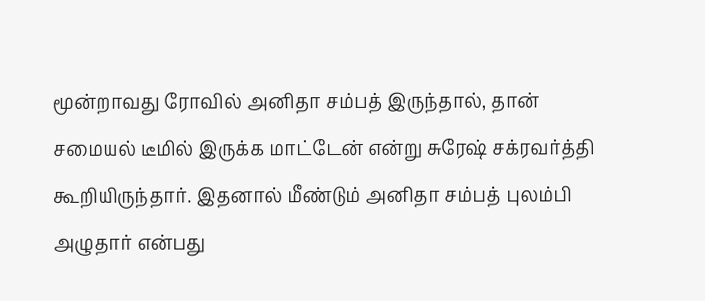மூன்றாவது ரோவில் அனிதா சம்பத் இருந்தால், தான் சமையல் டீமில் இருக்க மாட்டேன் என்று சுரேஷ் சக்ரவர்த்தி கூறியிருந்தார். இதனால் மீண்டும் அனிதா சம்பத் புலம்பி அழுதார் என்பது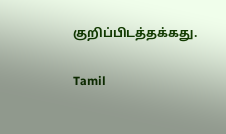குறிப்பிடத்தக்கது.

Tamil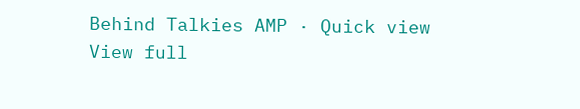Behind Talkies AMP · Quick view
View full